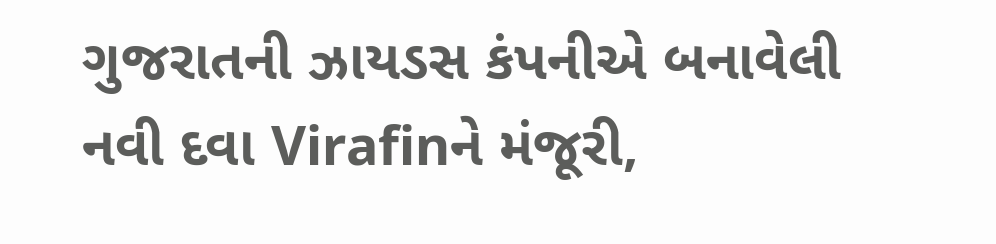ગુજરાતની ઝાયડસ કંપનીએ બનાવેલી નવી દવા Virafinને મંજૂરી,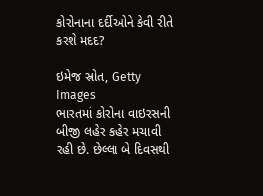કોરોનાના દર્દીઓને કેવી રીતે કરશે મદદ?

ઇમેજ સ્રોત, Getty Images
ભારતમાં કોરોના વાઇરસની બીજી લહેર કહેર મચાવી રહી છે. છેલ્લા બે દિવસથી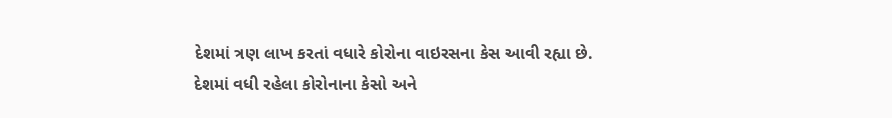દેશમાં ત્રણ લાખ કરતાં વધારે કોરોના વાઇરસના કેસ આવી રહ્યા છે.
દેશમાં વધી રહેલા કોરોનાના કેસો અને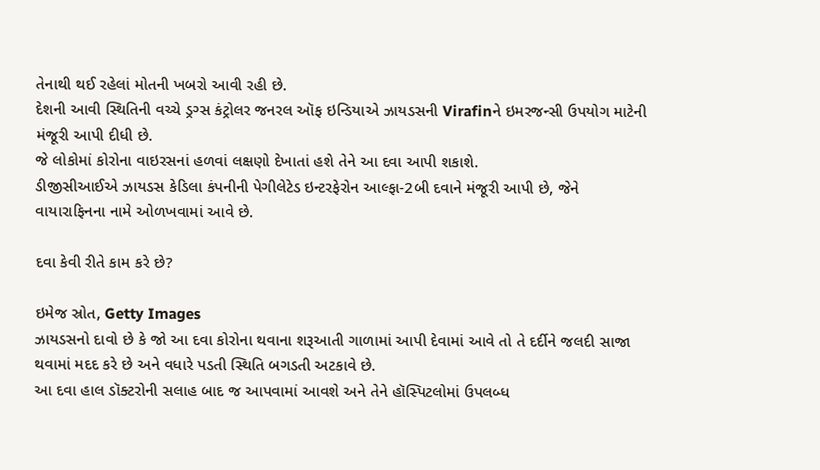તેનાથી થઈ રહેલાં મોતની ખબરો આવી રહી છે.
દેશની આવી સ્થિતિની વચ્ચે ડ્રગ્સ કંટ્રોલર જનરલ ઑફ ઇન્ડિયાએ ઝાયડસની Virafinને ઇમરજન્સી ઉપયોગ માટેની મંજૂરી આપી દીધી છે.
જે લોકોમાં કોરોના વાઇરસનાં હળવાં લક્ષણો દેખાતાં હશે તેને આ દવા આપી શકાશે.
ડીજીસીઆઈએ ઝાયડસ કેડિલા કંપનીની પેગીલેટેડ ઇન્ટરફેરોન આલ્ફા-2બી દવાને મંજૂરી આપી છે, જેને વાયારાફિનના નામે ઓળખવામાં આવે છે.

દવા કેવી રીતે કામ કરે છે?

ઇમેજ સ્રોત, Getty Images
ઝાયડસનો દાવો છે કે જો આ દવા કોરોના થવાના શરૂઆતી ગાળામાં આપી દેવામાં આવે તો તે દર્દીને જલદી સાજા થવામાં મદદ કરે છે અને વધારે પડતી સ્થિતિ બગડતી અટકાવે છે.
આ દવા હાલ ડૉક્ટરોની સલાહ બાદ જ આપવામાં આવશે અને તેને હૉસ્પિટલોમાં ઉપલબ્ધ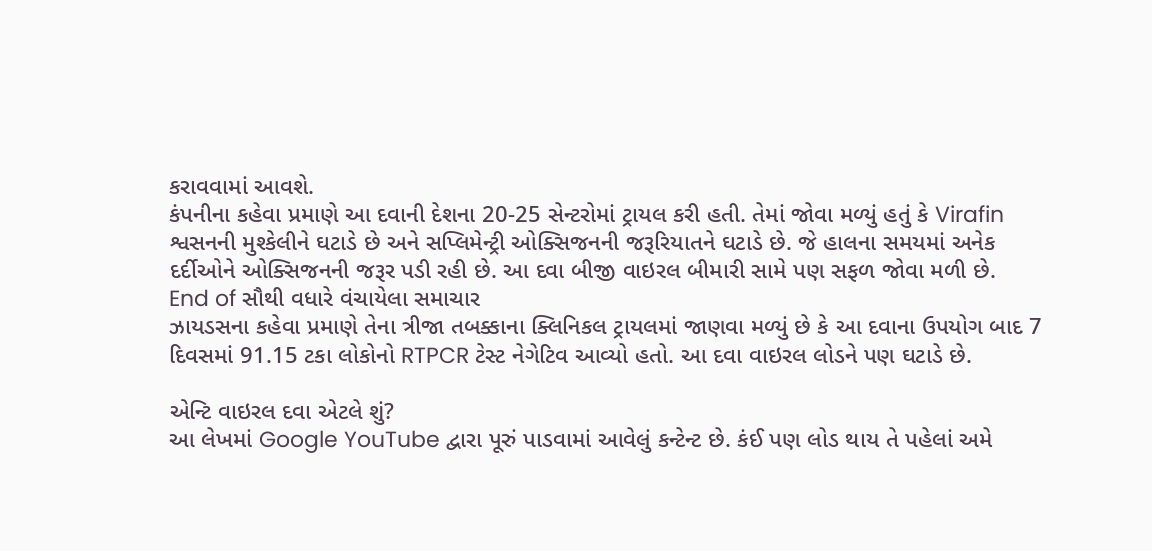કરાવવામાં આવશે.
કંપનીના કહેવા પ્રમાણે આ દવાની દેશના 20-25 સેન્ટરોમાં ટ્રાયલ કરી હતી. તેમાં જોવા મળ્યું હતું કે Virafin શ્વસનની મુશ્કેલીને ઘટાડે છે અને સપ્લિમેન્ટ્રી ઓક્સિજનની જરૂરિયાતને ઘટાડે છે. જે હાલના સમયમાં અનેક દર્દીઓને ઓક્સિજનની જરૂર પડી રહી છે. આ દવા બીજી વાઇરલ બીમારી સામે પણ સફળ જોવા મળી છે.
End of સૌથી વધારે વંચાયેલા સમાચાર
ઝાયડસના કહેવા પ્રમાણે તેના ત્રીજા તબક્કાના ક્લિનિકલ ટ્રાયલમાં જાણવા મળ્યું છે કે આ દવાના ઉપયોગ બાદ 7 દિવસમાં 91.15 ટકા લોકોનો RTPCR ટેસ્ટ નેગેટિવ આવ્યો હતો. આ દવા વાઇરલ લોડને પણ ઘટાડે છે.

એન્ટિ વાઇરલ દવા એટલે શું?
આ લેખમાં Google YouTube દ્વારા પૂરું પાડવામાં આવેલું કન્ટેન્ટ છે. કંઈ પણ લોડ થાય તે પહેલાં અમે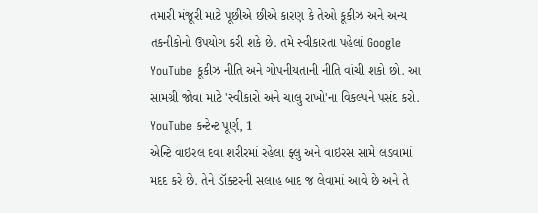તમારી મંજૂરી માટે પૂછીએ છીએ કારણ કે તેઓ કૂકીઝ અને અન્ય તકનીકોનો ઉપયોગ કરી શકે છે. તમે સ્વીકારતા પહેલાં Google YouTube કૂકીઝ નીતિ અને ગોપનીયતાની નીતિ વાંચી શકો છો. આ સામગ્રી જોવા માટે 'સ્વીકારો અને ચાલુ રાખો'ના વિકલ્પને પસંદ કરો.
YouTube કન્ટેન્ટ પૂર્ણ, 1
એન્ટિ વાઇરલ દવા શરીરમાં રહેલા ફ્લુ અને વાઇરસ સામે લડવામાં મદદ કરે છે. તેને ડૉક્ટરની સલાહ બાદ જ લેવામાં આવે છે અને તે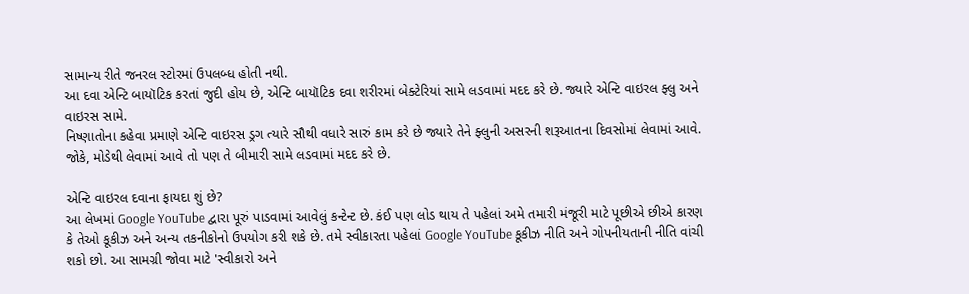સામાન્ય રીતે જનરલ સ્ટોરમાં ઉપલબ્ધ હોતી નથી.
આ દવા એન્ટિ બાયૉટિક કરતાં જુદી હોય છે, એન્ટિ બાયૉટિક દવા શરીરમાં બેક્ટેરિયાં સામે લડવામાં મદદ કરે છે. જ્યારે એન્ટિ વાઇરલ ફ્લુ અને વાઇરસ સામે.
નિષ્ણાતોના કહેવા પ્રમાણે એન્ટિ વાઇરસ ડ્રગ ત્યારે સૌથી વધારે સારું કામ કરે છે જ્યારે તેને ફ્લુની અસરની શરૂઆતના દિવસોમાં લેવામાં આવે. જોકે, મોડેથી લેવામાં આવે તો પણ તે બીમારી સામે લડવામાં મદદ કરે છે.

એન્ટિ વાઇરલ દવાના ફાયદા શું છે?
આ લેખમાં Google YouTube દ્વારા પૂરું પાડવામાં આવેલું કન્ટેન્ટ છે. કંઈ પણ લોડ થાય તે પહેલાં અમે તમારી મંજૂરી માટે પૂછીએ છીએ કારણ કે તેઓ કૂકીઝ અને અન્ય તકનીકોનો ઉપયોગ કરી શકે છે. તમે સ્વીકારતા પહેલાં Google YouTube કૂકીઝ નીતિ અને ગોપનીયતાની નીતિ વાંચી શકો છો. આ સામગ્રી જોવા માટે 'સ્વીકારો અને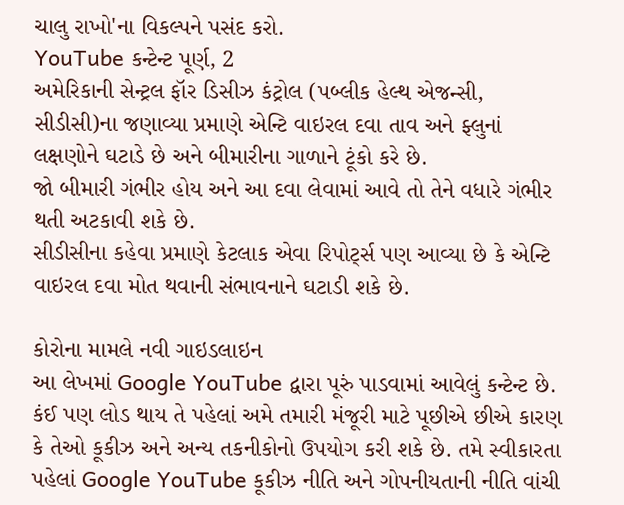ચાલુ રાખો'ના વિકલ્પને પસંદ કરો.
YouTube કન્ટેન્ટ પૂર્ણ, 2
અમેરિકાની સેન્ટ્રલ ફૉર ડિસીઝ કંટ્રોલ (પબ્લીક હેલ્થ એજન્સી, સીડીસી)ના જણાવ્યા પ્રમાણે એન્ટિ વાઇરલ દવા તાવ અને ફ્લુનાં લક્ષણોને ઘટાડે છે અને બીમારીના ગાળાને ટૂંકો કરે છે.
જો બીમારી ગંભીર હોય અને આ દવા લેવામાં આવે તો તેને વધારે ગંભીર થતી અટકાવી શકે છે.
સીડીસીના કહેવા પ્રમાણે કેટલાક એવા રિપોર્ટ્સ પણ આવ્યા છે કે એન્ટિ વાઇરલ દવા મોત થવાની સંભાવનાને ઘટાડી શકે છે.

કોરોના મામલે નવી ગાઇડલાઇન
આ લેખમાં Google YouTube દ્વારા પૂરું પાડવામાં આવેલું કન્ટેન્ટ છે. કંઈ પણ લોડ થાય તે પહેલાં અમે તમારી મંજૂરી માટે પૂછીએ છીએ કારણ કે તેઓ કૂકીઝ અને અન્ય તકનીકોનો ઉપયોગ કરી શકે છે. તમે સ્વીકારતા પહેલાં Google YouTube કૂકીઝ નીતિ અને ગોપનીયતાની નીતિ વાંચી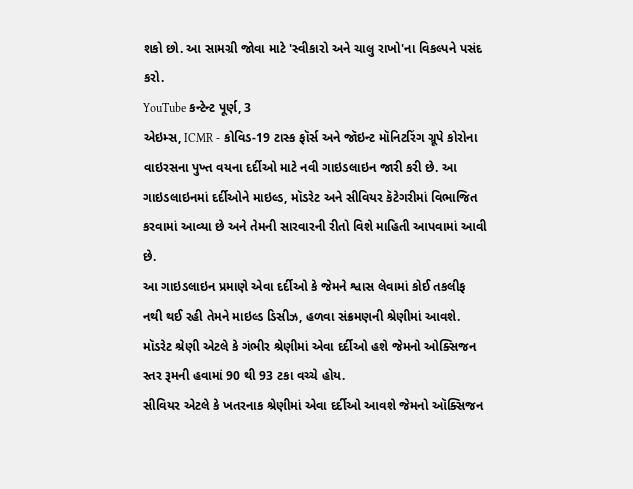શકો છો. આ સામગ્રી જોવા માટે 'સ્વીકારો અને ચાલુ રાખો'ના વિકલ્પને પસંદ કરો.
YouTube કન્ટેન્ટ પૂર્ણ, 3
એઇમ્સ, ICMR - કોવિડ-19 ટાસ્ક ફૉર્સ અને જૉઇન્ટ મૉનિટરિંગ ગ્રૂપે કોરોના વાઇરસના પુખ્ત વયના દર્દીઓ માટે નવી ગાઇડલાઇન જારી કરી છે. આ ગાઇડલાઇનમાં દર્દીઓને માઇલ્ડ, મૉડરેટ અને સીવિયર કૅટેગરીમાં વિભાજિત કરવામાં આવ્યા છે અને તેમની સારવારની રીતો વિશે માહિતી આપવામાં આવી છે.
આ ગાઇડલાઇન પ્રમાણે એવા દર્દીઓ કે જેમને શ્વાસ લેવામાં કોઈ તકલીફ નથી થઈ રહી તેમને માઇલ્ડ ડિસીઝ, હળવા સંક્રમણની શ્રેણીમાં આવશે.
મૉડરેટ શ્રેણી એટલે કે ગંભીર શ્રેણીમાં એવા દર્દીઓ હશે જેમનો ઓક્સિજન સ્તર રૂમની હવામાં 90 થી 93 ટકા વચ્ચે હોય.
સીવિયર એટલે કે ખતરનાક શ્રેણીમાં એવા દર્દીઓ આવશે જેમનો ઑક્સિજન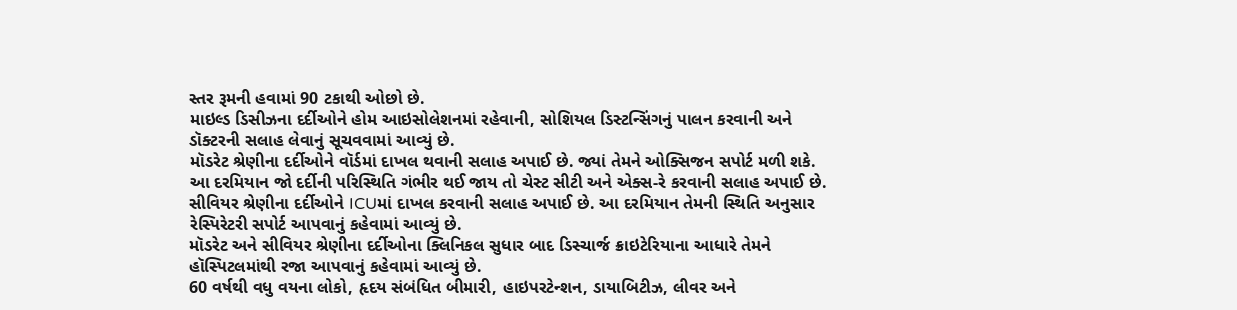સ્તર રૂમની હવામાં 90 ટકાથી ઓછો છે.
માઇલ્ડ ડિસીઝના દર્દીઓને હોમ આઇસોલેશનમાં રહેવાની, સોશિયલ ડિસ્ટન્સિંગનું પાલન કરવાની અને ડૉક્ટરની સલાહ લેવાનું સૂચવવામાં આવ્યું છે.
મૉડરેટ શ્રેણીના દર્દીઓને વૉર્ડમાં દાખલ થવાની સલાહ અપાઈ છે. જ્યાં તેમને ઓક્સિજન સપોર્ટ મળી શકે. આ દરમિયાન જો દર્દીની પરિસ્થિતિ ગંભીર થઈ જાય તો ચેસ્ટ સીટી અને એક્સ-રે કરવાની સલાહ અપાઈ છે.
સીવિયર શ્રેણીના દર્દીઓને ICUમાં દાખલ કરવાની સલાહ અપાઈ છે. આ દરમિયાન તેમની સ્થિતિ અનુસાર રેસ્પિરેટરી સપોર્ટ આપવાનું કહેવામાં આવ્યું છે.
મૉડરેટ અને સીવિયર શ્રેણીના દર્દીઓના ક્લિનિકલ સુધાર બાદ ડિસ્ચાર્જ ક્રાઇટેરિયાના આધારે તેમને હૉસ્પિટલમાંથી રજા આપવાનું કહેવામાં આવ્યું છે.
60 વર્ષથી વધુ વયના લોકો, હૃદય સંબંધિત બીમારી, હાઇપરટેન્શન, ડાયાબિટીઝ, લીવર અને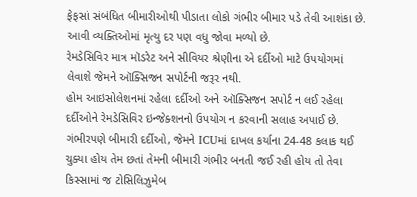ફેફસાં સંબંધિત બીમારીઓથી પીડાતા લોકો ગંભીર બીમાર પડે તેવી આશંકા છે. આવી વ્યક્તિઓમાં મૃત્યુ દર પણ વધુ જોવા મળ્યો છે.
રેમડેસિવિર માત્ર મૉડરેટ અને સીવિયર શ્રેણીના એ દર્દીઓ માટે ઉપયોગમાં લેવાશે જેમને ઑક્સિજન સપોર્ટની જરૂર નથી.
હોમ આઇસોલેશનમાં રહેલા દર્દીઓ અને ઑક્સિજન સપોર્ટ ન લઈ રહેલા દર્દીઓને રેમડેસિવિર ઇન્જેક્શનનો ઉપયોગ ન કરવાની સલાહ અપાઈ છે.
ગંભીરપણે બીમારી દર્દીઓ, જેમને ICUમાં દાખલ કર્યાના 24-48 કલાક થઈ ચુક્યા હોય તેમ છતાં તેમની બીમારી ગંભીર બનતી જઈ રહી હોય તો તેવા કિસ્સામાં જ ટોસિલિઝુમેબ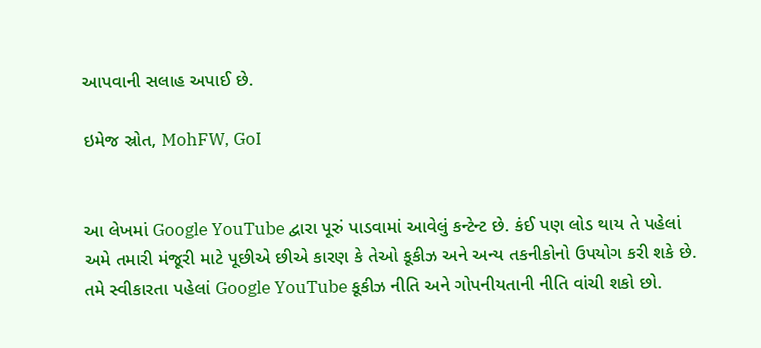આપવાની સલાહ અપાઈ છે.

ઇમેજ સ્રોત, MohFW, GoI


આ લેખમાં Google YouTube દ્વારા પૂરું પાડવામાં આવેલું કન્ટેન્ટ છે. કંઈ પણ લોડ થાય તે પહેલાં અમે તમારી મંજૂરી માટે પૂછીએ છીએ કારણ કે તેઓ કૂકીઝ અને અન્ય તકનીકોનો ઉપયોગ કરી શકે છે. તમે સ્વીકારતા પહેલાં Google YouTube કૂકીઝ નીતિ અને ગોપનીયતાની નીતિ વાંચી શકો છો.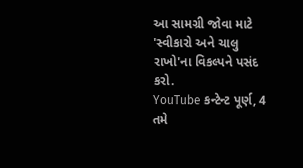આ સામગ્રી જોવા માટે 'સ્વીકારો અને ચાલુ રાખો'ના વિકલ્પને પસંદ કરો.
YouTube કન્ટેન્ટ પૂર્ણ, 4
તમે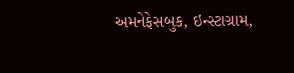અમનેફેસબુક, ઇન્સ્ટાગ્રામ,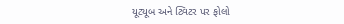યૂટ્યૂબ અને ટ્વિટર પર ફોલો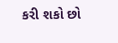કરી શકો છો